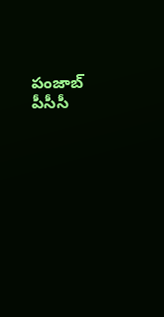పంజాబ్ పీసీసీ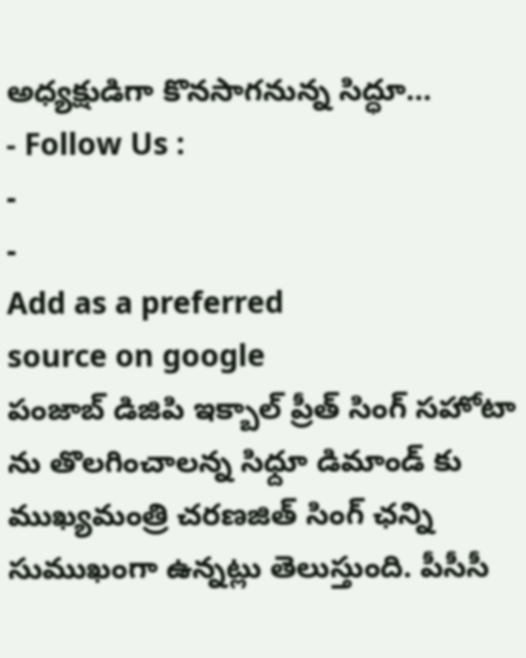అధ్యక్షుడిగా కొనసాగనున్న సిద్ధూ…
- Follow Us :
-
-
Add as a preferred
source on google
పంజాబ్ డిజిపి ఇక్బాల్ ప్రీత్ సింగ్ సహోటా ను తొలగించాలన్న సిధ్దూ డిమాండ్ కు ముఖ్యమంత్రి చరణజిత్ సింగ్ ఛన్ని సుముఖంగా ఉన్నట్లు తెలుస్తుంది. పీసీసీ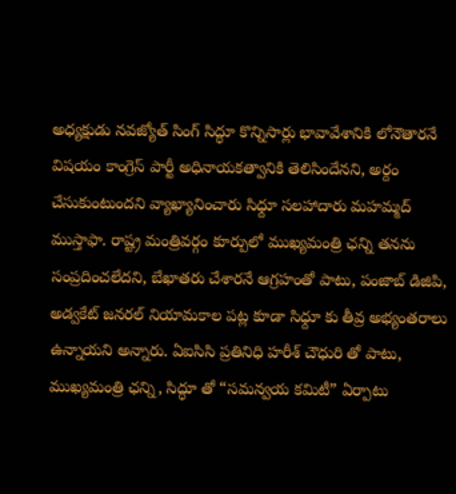అధ్యక్షుడు నవజ్యోత్ సింగ్ సిద్ధూ కొన్నిసార్లు భావావేశానికి లోనౌతారనే విషయం కాంగ్రెస్ పార్టీ అధినాయకత్వానికి తెలిసిందేనని, అర్దం చేసుకుంటుందని వ్యాఖ్యానించారు సిధ్దూ సలహాదారు మహమ్మద్ ముస్తాఫా. రాష్ట్ర మంత్రివర్గం కూర్పులో ముఖ్యమంత్రి ఛన్ని తనను సంప్రదించలేదని, బేఖాతరు చేశారనే ఆగ్రహంతో పాటు, పంజాబ్ డిజిపి, అడ్వకేట్ జనరల్ నియామకాల పట్ల కూడా సిధ్దూ కు తీవ్ర అభ్యంతరాలు ఉన్నాయని అన్నారు. ఏఐసిసి ప్రతినిధి హరీశ్ చౌధురి తో పాటు, ముఖ్యమంత్రి ఛన్ని, సిద్ధూ తో “సమన్వయ కమిటీ” ఏర్పాటు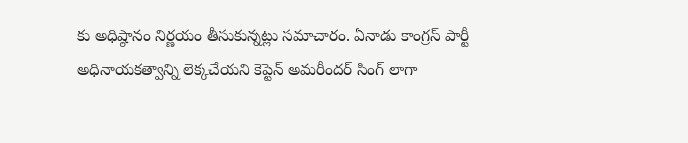కు అధిష్ఠానం నిర్ణయం తీసుకున్నట్లు సమాచారం. ఏనాడు కాంగ్రస్ పార్టీ అధినాయకత్వాన్ని లెక్కచేయని కెప్టెన్ అమరీందర్ సింగ్ లాగా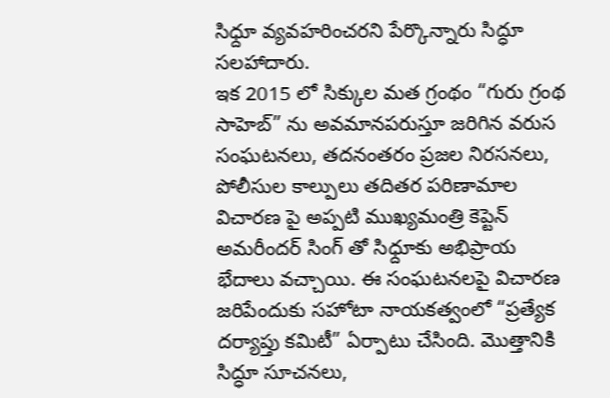సిధ్దూ వ్యవహరించరని పేర్కొన్నారు సిద్ధూ సలహాదారు.
ఇక 2015 లో సిక్కుల మత గ్రంథం “గురు గ్రంథ సాహెబ్” ను అవమానపరుస్తూ జరిగిన వరుస సంఘటనలు, తదనంతరం ప్రజల నిరసనలు, పోలీసుల కాల్పులు తదితర పరిణామాల విచారణ పై అప్పటి ముఖ్యమంత్రి కెప్టెన్ అమరీందర్ సింగ్ తో సిధ్దూకు అభిప్రాయ భేదాలు వచ్చాయి. ఈ సంఘటనలపై విచారణ జరిపేందుకు సహోటా నాయకత్వంలో “ప్రత్యేక దర్యాప్తు కమిటీ” ఏర్పాటు చేసింది. మొత్తానికి సిద్ధూ సూచనలు,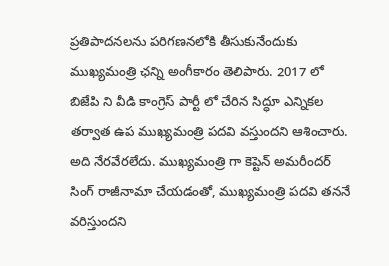ప్రతిపాదనలను పరిగణనలోకి తీసుకునేందుకు ముఖ్యమంత్రి ఛన్ని అంగీకారం తెలిపారు. 2017 లో బిజేపి ని వీడి కాంగ్రెస్ పార్టీ లో చేరిన సిద్ధూ ఎన్నికల తర్వాత ఉప ముఖ్యమంత్రి పదవి వస్తుందని ఆశించారు. అది నేరవేరలేదు. ముఖ్యమంత్రి గా కెప్టెన్ అమరీందర్ సింగ్ రాజీనామా చేయడంతో, ముఖ్యమంత్రి పదవి తననే వరిస్తుందని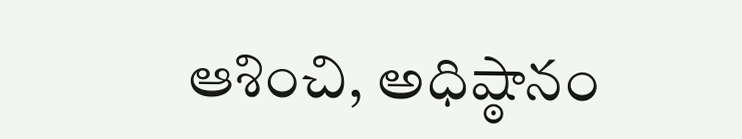ఆశించి, అధిష్ఠానం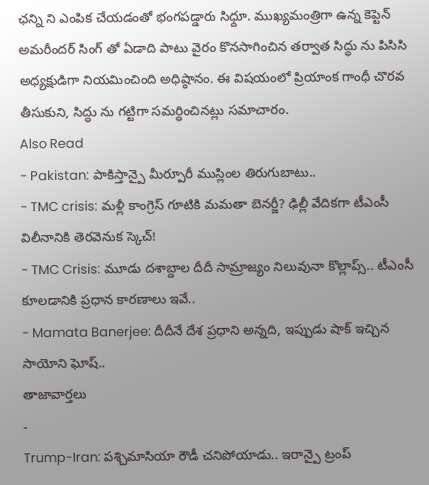ఛన్ని ని ఎంపిక చేయడంతో భంగపడ్డారు సిధ్దూ. ముఖ్యమంత్రిగా ఉన్న కెప్టెన్ అమరీందర్ సింగ్ తో ఏడాది పాటు వైరం కొనసాగించిన తర్వాత సిద్ధు ను పిసిసి అధ్యక్షుడిగా నియమించింది అధిష్ఠానం. ఈ విషయంలో ప్రియాంక గాంధీ చొరవ తీసుకుని, సిద్ధు ను గట్టిగా సమర్ధించినట్లు సమాచారం.
Also Read
- Pakistan: పాకిస్తాన్పై మీర్పూరీ ముస్లింల తిరుగుబాటు..
- TMC crisis: మళ్లీ కాంగ్రెస్ గూటికి మమతా బెనర్జీ? ఢిల్లీ వేదికగా టీఎంసీ విలీనానికి తెరవెనుక స్కెచ్!
- TMC Crisis: మూడు దశాబ్దాల దీదీ సామ్రాజ్యం నిలువునా కొల్లాప్స్.. టీఎంసీ కూలడానికి ప్రధాన కారణాలు ఇవే..
- Mamata Banerjee: దీదీనే దేశ ప్రధాని అన్నది, ఇప్పుడు షాక్ ఇచ్చిన సాయోని ఘోష్..
తాజావార్తలు
-
Trump-Iran: పశ్చిమాసియా రౌడీ చనిపోయాడు.. ఇరాన్పై ట్రంప్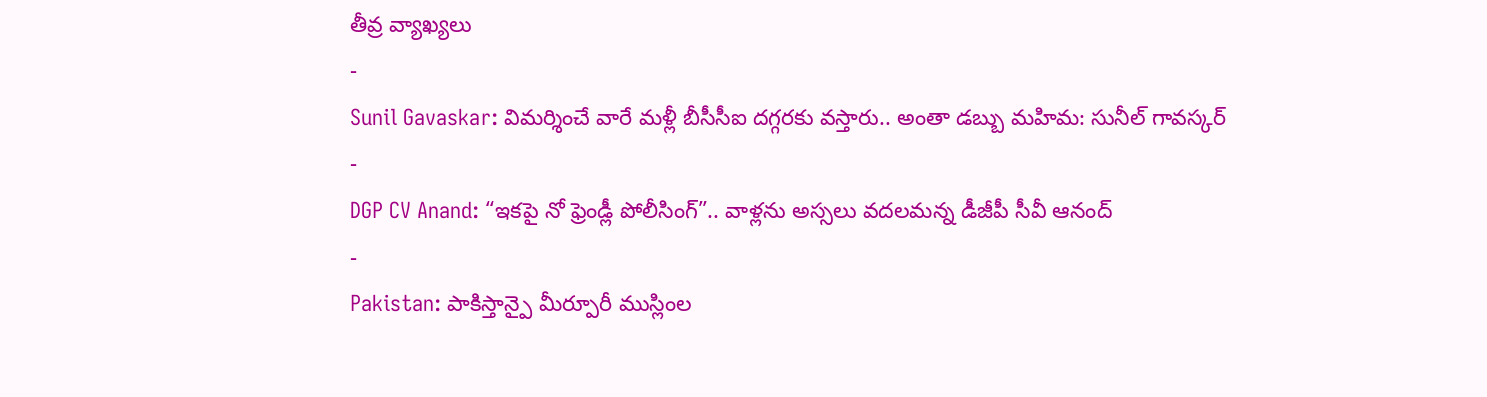తీవ్ర వ్యాఖ్యలు
-
Sunil Gavaskar: విమర్శించే వారే మళ్లీ బీసీసీఐ దగ్గరకు వస్తారు.. అంతా డబ్బు మహిమ: సునీల్ గావస్కర్
-
DGP CV Anand: “ఇకపై నో ఫ్రెండ్లీ పోలీసింగ్”.. వాళ్లను అస్సలు వదలమన్న డీజీపీ సీవీ ఆనంద్
-
Pakistan: పాకిస్తాన్పై మీర్పూరీ ముస్లింల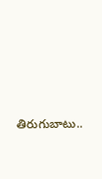తిరుగుబాటు..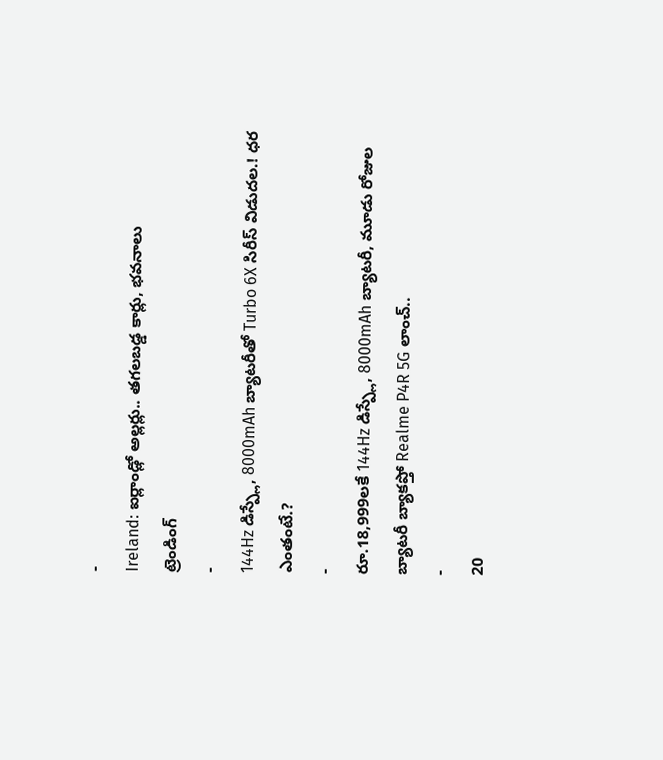-
Ireland: ఐర్లాండ్లో అల్లర్లు.. తగలబడ్డ కార్లు, భవనాలు
ట్రెండింగ్
-
144Hz డిస్ప్లే, 8000mAh బ్యాటరీతో Turbo 6X సిరీస్ విడుదల.! ధర ఎంతంటే.?
-
రూ.18,999లకే 144Hz డిస్ప్లే, 8000mAh బ్యాటరీ, మూడు రోజుల బ్యాటరీ బ్యాకప్తో Realme P4R 5G లాంచ్..
-
20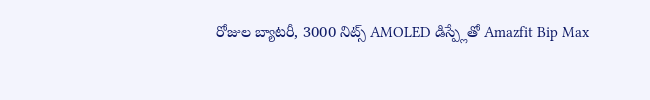రోజుల బ్యాటరీ, 3000 నిట్స్ AMOLED డిస్ప్లేతో Amazfit Bip Max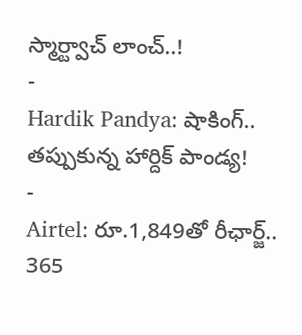స్మార్ట్వాచ్ లాంచ్..!
-
Hardik Pandya: షాకింగ్.. తప్పుకున్న హార్దిక్ పాండ్య!
-
Airtel: రూ.1,849తో రీఛార్జ్.. 365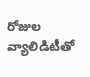రోజుల వ్యాలిడిటీతో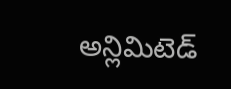అన్లిమిటెడ్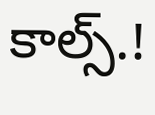కాల్స్.!